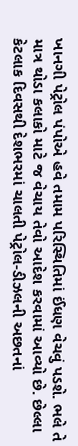ખાનગી પેટ્રોલ પંપોએ હવે તમામ પરિસ્થિતિમાં ઈંધણ વેચવું પડશે. ભલે તે માત્ર થોડા કલાકો માટે જ વેચાય તેવો આદેશ કરવામાં આવ્યો છે. છેલ્લા કેટલાક દિવસથી દેશભરમાં ચાલતી પેટ્રોલ-ડીઝલની અછતનાં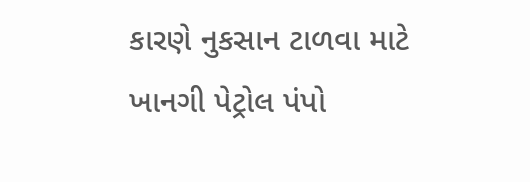કારણે નુકસાન ટાળવા માટે ખાનગી પેટ્રોલ પંપો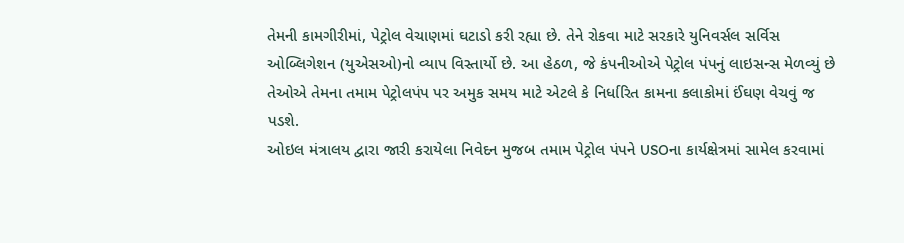તેમની કામગીરીમાં, પેટ્રોલ વેચાણમાં ઘટાડો કરી રહ્યા છે. તેને રોકવા માટે સરકારે યુનિવર્સલ સર્વિસ ઓબ્લિગેશન (યુએસઓ)નો વ્યાપ વિસ્તાર્યો છે. આ હેઠળ, જે કંપનીઓએ પેટ્રોલ પંપનું લાઇસન્સ મેળવ્યું છે તેઓએ તેમના તમામ પેટ્રોલપંપ પર અમુક સમય માટે એટલે કે નિર્ધારિત કામના કલાકોમાં ઈંઘણ વેચવું જ પડશે.
ઓઇલ મંત્રાલય દ્વારા જારી કરાયેલા નિવેદન મુજબ તમામ પેટ્રોલ પંપને USOના કાર્યક્ષેત્રમાં સામેલ કરવામાં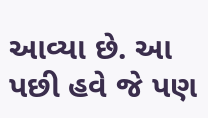આવ્યા છે. આ પછી હવે જે પણ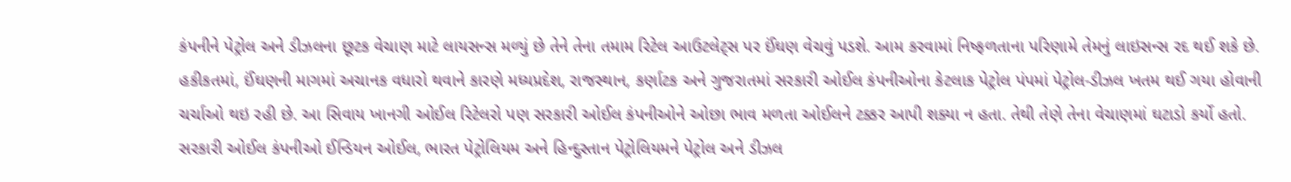કંપનીને પેટ્રોલ અને ડીઝલના છૂટક વેચાણ માટે લાયસન્સ મળ્યું છે તેને તેના તમામ રિટેલ આઉટલેટ્સ પર ઈંઘણ વેચવું પડશે. આમ કરવામાં નિષ્ફળતાના પરિણામે તેમનું લાઇસન્સ રદ થઈ શકે છે. હકીકતમાં, ઈંઘણની માગમાં અચાનક વધારો થવાને કારણે મધ્યપ્રદેશ, રાજસ્થાન, કર્ણાટક અને ગુજરાતમાં સરકારી ઓઈલ કંપનીઓના કેટલાક પેટ્રોલ પંપમાં પેટ્રોલ-ડીઝલ ખતમ થઈ ગયા હોવાની ચર્ચાઓ થઇ રહી છે. આ સિવાય ખાનગી ઓઈલ રિટેલરો પણ સરકારી ઓઈલ કંપનીઓને ઓછા ભાવ મળતા ઓઈલને ટક્કર આપી શક્યા ન હતા. તેથી તેણે તેના વેચાણમાં ઘટાડો કર્યો હતો.
સરકારી ઓઈલ કંપનીઓ ઈન્ડિયન ઓઈલ, ભારત પેટ્રોલિયમ અને હિન્દુસ્તાન પેટ્રોલિયમને પેટ્રોલ અને ડીઝલ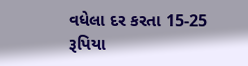વધેલા દર કરતા 15-25 રૂપિયા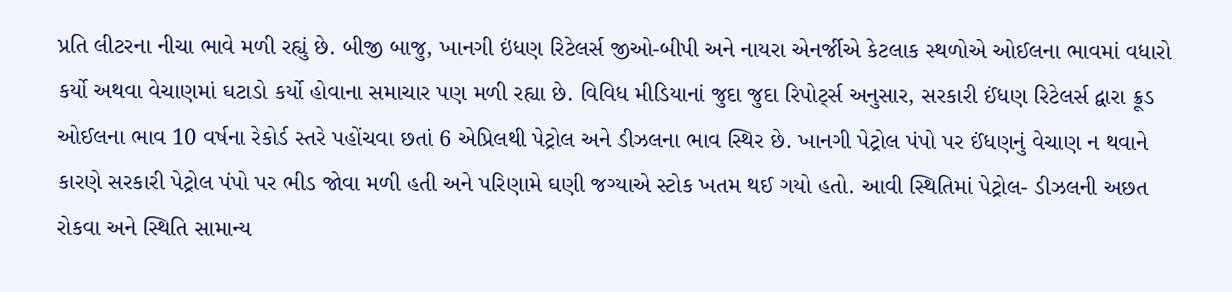પ્રતિ લીટરના નીચા ભાવે મળી રહ્યું છે. બીજી બાજુ, ખાનગી ઇંધણ રિટેલર્સ જીઓ-બીપી અને નાયરા એનર્જીએ કેટલાક સ્થળોએ ઓઈલના ભાવમાં વધારો કર્યો અથવા વેચાણમાં ઘટાડો કર્યો હોવાના સમાચાર પણ મળી રહ્યા છે. વિવિધ મીડિયાનાં જુદા જુદા રિપોર્ટ્સ અનુસાર, સરકારી ઈંધણ રિટેલર્સ દ્વારા ક્રૂડ ઓઈલના ભાવ 10 વર્ષના રેકોર્ડ સ્તરે પહોંચવા છતાં 6 એપ્રિલથી પેટ્રોલ અને ડીઝલના ભાવ સ્થિર છે. ખાનગી પેટ્રોલ પંપો પર ઈંધણનું વેચાણ ન થવાને કારણે સરકારી પેટ્રોલ પંપો પર ભીડ જોવા મળી હતી અને પરિણામે ઘણી જગ્યાએ સ્ટોક ખતમ થઈ ગયો હતો. આવી સ્થિતિમાં પેટ્રોલ- ડીઝલની અછત રોકવા અને સ્થિતિ સામાન્ય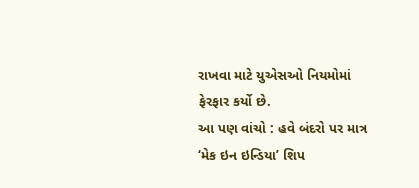રાખવા માટે યુએસઓ નિયમોમાં ફેરફાર કર્યો છે.
આ પણ વાંચો : હવે બંદરો પર માત્ર ‘મેક ઇન ઇન્ડિયા’ શિપ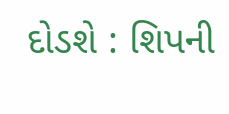દોડશે : શિપની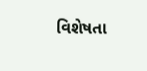વિશેષતા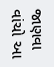જાણવા વાંચો આ